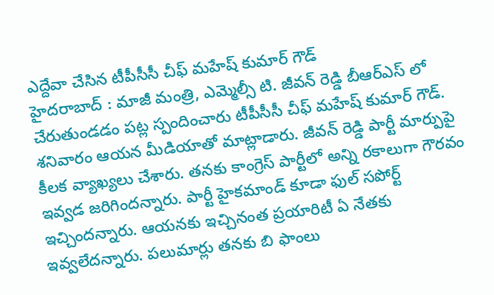ఎద్దేవా చేసిన టీపీసీసీ చీఫ్ మహేష్ కుమార్ గౌడ్
హైదరాబాద్ : మాజీ మంత్రి, ఎమ్మెల్సీ టి. జీవన్ రెడ్డి బీఆర్ఎస్ లో చేరుతుండడం పట్ల స్పందించారు టీపీసీసీ చీఫ్ మహేష్ కుమార్ గౌడ్. శనివారం ఆయన మీడియాతో మాట్లాడారు. జీవన్ రెడ్డి పార్టీ మార్పుపై కీలక వ్యాఖ్యలు చేశారు. తనకు కాంగ్రెస్ పార్టీలో అన్ని రకాలుగా గౌరవం ఇవ్వడ జరిగిందన్నారు. పార్టీ హైకమాండ్ కూడా ఫుల్ సపోర్ట్ ఇచ్చిందన్నారు. ఆయనకు ఇచ్చినంత ప్రయారిటీ ఏ నేతకు ఇవ్వలేదన్నారు. పలుమార్లు తనకు బి ఫాంలు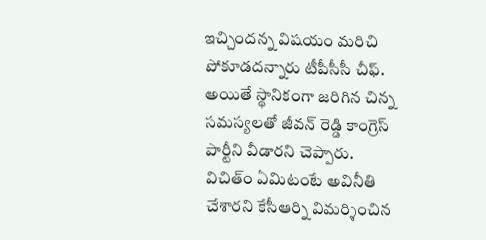ఇచ్చిందన్న విషయం మరిచి పోకూడదన్నారు టీపీసీసీ చీఫ్.
అయితే స్థానికంగా జరిగిన చిన్న సమస్యలతో జీవన్ రెడ్డి కాంగ్రెస్ పార్టీని వీడారని చెప్పారు. విచిత్ం ఏమిటంటే అవినీతి చేశారని కేసీఆర్ని విమర్శించిన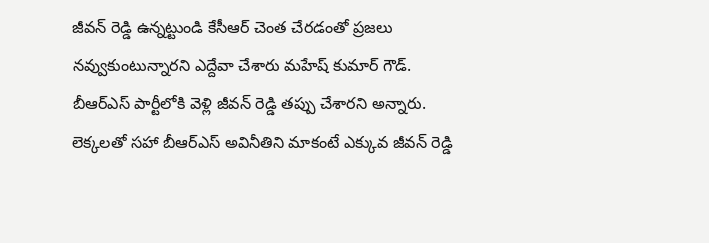జీవన్ రెడ్డి ఉన్నట్టుండి కేసీఆర్ చెంత చేరడంతో ప్రజలు నవ్వుకుంటున్నారని ఎద్దేవా చేశారు మహేష్ కుమార్ గౌడ్. బీఆర్ఎస్ పార్టీలోకి వెళ్లి జీవన్ రెడ్డి తప్పు చేశారని అన్నారు. లెక్కలతో సహా బీఆర్ఎస్ అవినీతిని మాకంటే ఎక్కువ జీవన్ రెడ్డి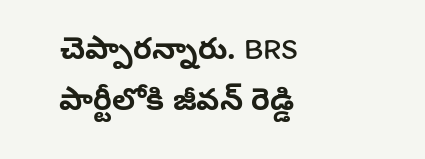చెప్పారన్నారు. BRS పార్టీలోకి జీవన్ రెడ్డి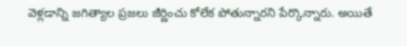వెళ్లడాన్ని జగిత్యాల ప్రజలు జీర్ణించు కోలేక పోతున్నారని పేర్కొన్నారు. అయితే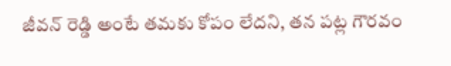జీవన్ రెడ్డి అంటే తమకు కోపం లేదని, తన పట్ల గౌరవం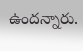ఉందన్నారు.